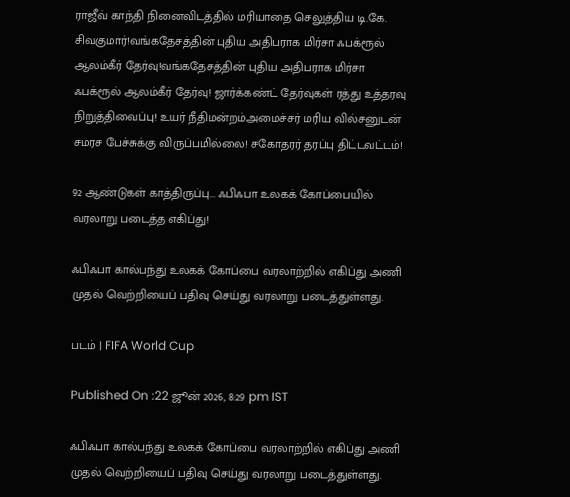ராஜீவ் காந்தி நினைவிடத்தில் மரியாதை செலுத்திய டி.கே. சிவகுமார்!வங்கதேசத்தின் புதிய அதிபராக மிர்சா ஃபக்ரூல் ஆலம்கீர் தேர்வு!வங்கதேசத்தின் புதிய அதிபராக மிர்சா ஃபக்ரூல் ஆலம்கீர் தேர்வு! ஜார்க்கண்ட் தேர்வுகள் ரத்து உத்தரவு நிறுத்திவைப்பு! உயர் நீதிமன்றம்அமைச்சர் மரிய வில்சனுடன் சமரச பேச்சுக்கு விருப்பமில்லை! சகோதரர் தரப்பு திட்டவட்டம்!

92 ஆண்டுகள் காத்திருப்பு... ஃபிஃபா உலகக் கோப்பையில் வரலாறு படைத்த எகிப்து!

ஃபிஃபா கால்பந்து உலகக் கோப்பை வரலாற்றில் எகிப்து அணி முதல் வெற்றியைப் பதிவு செய்து வரலாறு படைத்துள்ளது.

படம் | FIFA World Cup

Published On :22 ஜூன் 2026, 8:29 pm IST

ஃபிஃபா கால்பந்து உலகக் கோப்பை வரலாற்றில் எகிப்து அணி முதல் வெற்றியைப் பதிவு செய்து வரலாறு படைத்துள்ளது.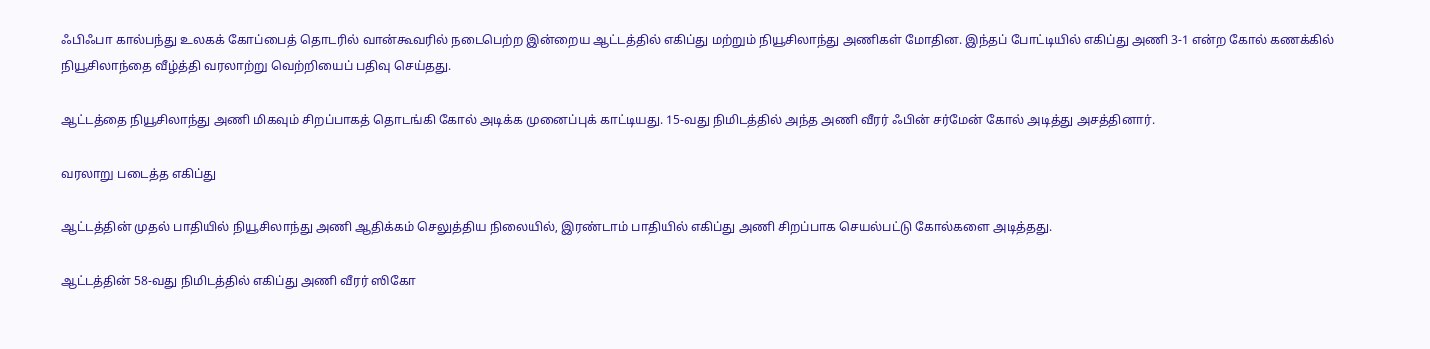ஃபிஃபா கால்பந்து உலகக் கோப்பைத் தொடரில் வான்கூவரில் நடைபெற்ற இன்றைய ஆட்டத்தில் எகிப்து மற்றும் நியூசிலாந்து அணிகள் மோதின. இந்தப் போட்டியில் எகிப்து அணி 3-1 என்ற கோல் கணக்கில் நியூசிலாந்தை வீழ்த்தி வரலாற்று வெற்றியைப் பதிவு செய்தது.

ஆட்டத்தை நியூசிலாந்து அணி மிகவும் சிறப்பாகத் தொடங்கி கோல் அடிக்க முனைப்புக் காட்டியது. 15-வது நிமிடத்தில் அந்த அணி வீரர் ஃபின் சர்மேன் கோல் அடித்து அசத்தினார்.

வரலாறு படைத்த எகிப்து

ஆட்டத்தின் முதல் பாதியில் நியூசிலாந்து அணி ஆதிக்கம் செலுத்திய நிலையில், இரண்டாம் பாதியில் எகிப்து அணி சிறப்பாக செயல்பட்டு கோல்களை அடித்தது.

ஆட்டத்தின் 58-வது நிமிடத்தில் எகிப்து அணி வீரர் ஸிகோ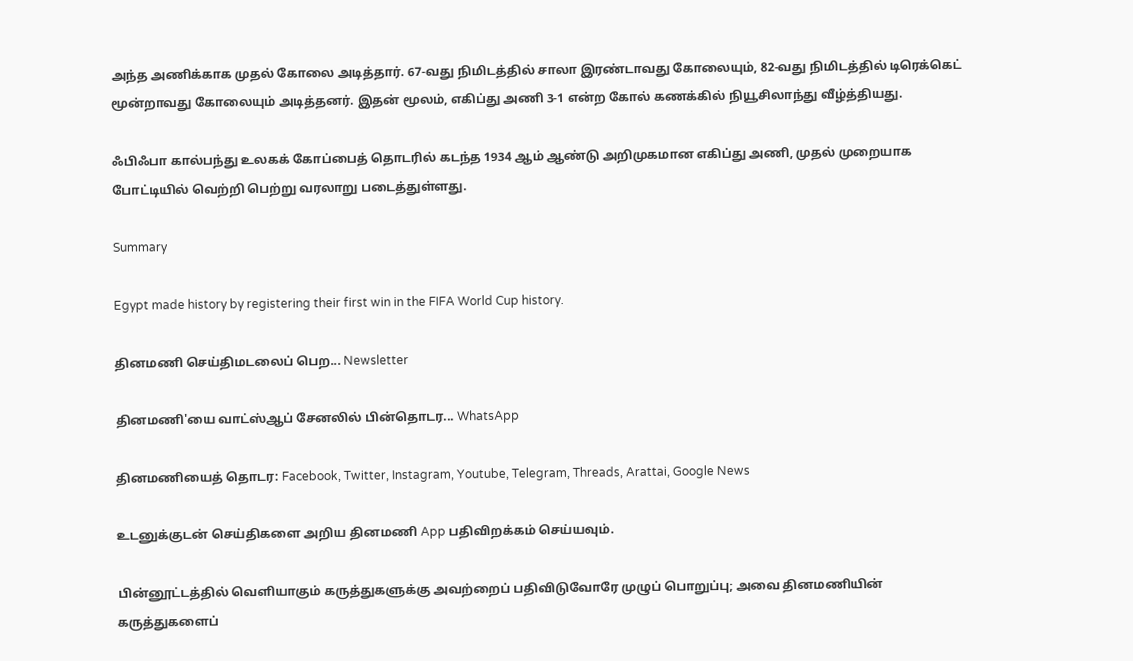அந்த அணிக்காக முதல் கோலை அடித்தார். 67-வது நிமிடத்தில் சாலா இரண்டாவது கோலையும், 82-வது நிமிடத்தில் டிரெக்கெட் மூன்றாவது கோலையும் அடித்தனர். இதன் மூலம், எகிப்து அணி 3-1 என்ற கோல் கணக்கில் நியூசிலாந்து வீழ்த்தியது.

ஃபிஃபா கால்பந்து உலகக் கோப்பைத் தொடரில் கடந்த 1934 ஆம் ஆண்டு அறிமுகமான எகிப்து அணி, முதல் முறையாக போட்டியில் வெற்றி பெற்று வரலாறு படைத்துள்ளது.

Summary

Egypt made history by registering their first win in the FIFA World Cup history.

தினமணி செய்திமடலைப் பெற... Newsletter

தினமணி'யை வாட்ஸ்ஆப் சேனலில் பின்தொடர... WhatsApp

தினமணியைத் தொடர: Facebook, Twitter, Instagram, Youtube, Telegram, Threads, Arattai, Google News

உடனுக்குடன் செய்திகளை அறிய தினமணி App பதிவிறக்கம் செய்யவும்.

பின்னூட்டத்தில் வெளியாகும் கருத்துகளுக்கு அவற்றைப் பதிவிடுவோரே முழுப் பொறுப்பு; அவை தினமணியின் கருத்துகளைப்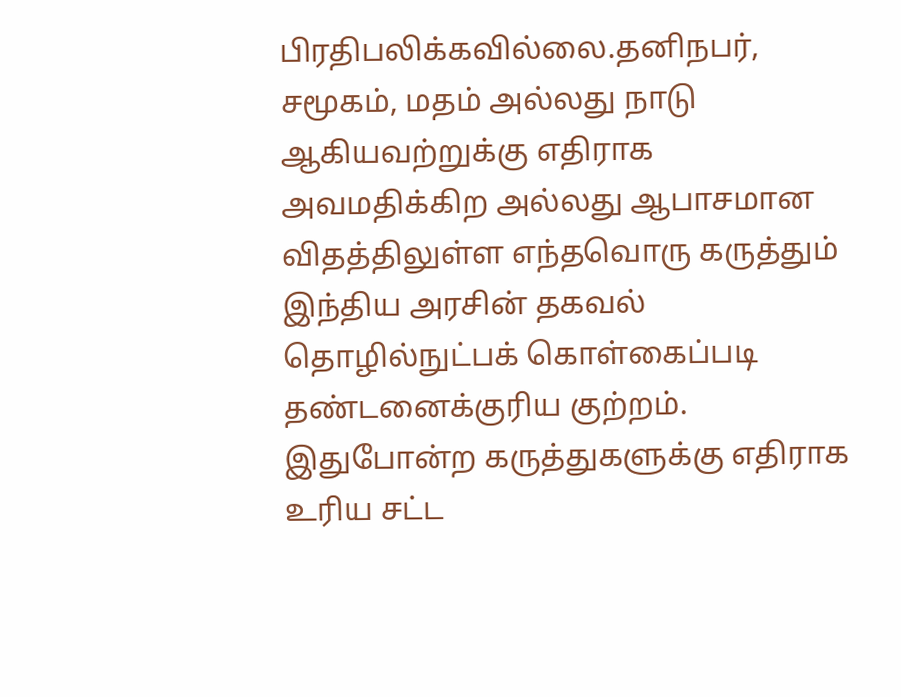பிரதிபலிக்கவில்லை.தனிநபர், சமூகம், மதம் அல்லது நாடு ஆகியவற்றுக்கு எதிராக அவமதிக்கிற அல்லது ஆபாசமான விதத்திலுள்ள எந்தவொரு கருத்தும் இந்திய அரசின் தகவல் தொழில்நுட்பக் கொள்கைப்படி தண்டனைக்குரிய குற்றம். இதுபோன்ற கருத்துகளுக்கு எதிராக உரிய சட்ட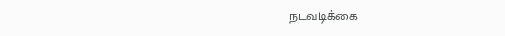நடவடிக்கை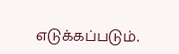எடுக்கப்படும்.